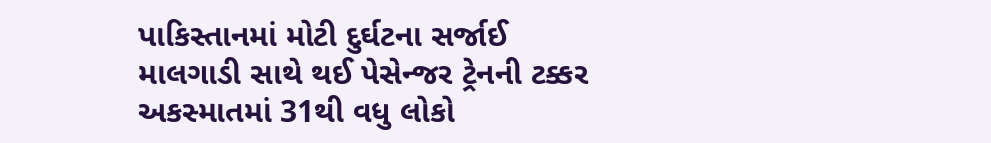પાકિસ્તાનમાં મોટી દુર્ઘટના સર્જાઈ
માલગાડી સાથે થઈ પેસેન્જર ટ્રેનની ટક્કર
અકસ્માતમાં 31થી વધુ લોકો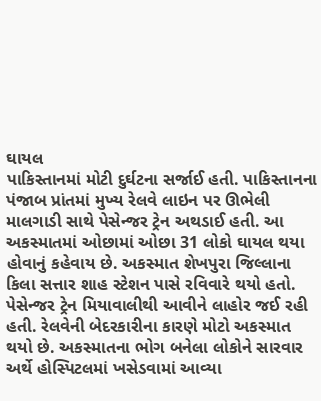ઘાયલ
પાકિસ્તાનમાં મોટી દુર્ઘટના સર્જાઈ હતી. પાકિસ્તાનના પંજાબ પ્રાંતમાં મુખ્ય રેલવે લાઇન પર ઊભેલી માલગાડી સાથે પેસેન્જર ટ્રેન અથડાઈ હતી. આ અકસ્માતમાં ઓછામાં ઓછા 31 લોકો ઘાયલ થયા હોવાનું કહેવાય છે. અકસ્માત શેખપુરા જિલ્લાના કિલા સત્તાર શાહ સ્ટેશન પાસે રવિવારે થયો હતો. પેસેન્જર ટ્રેન મિયાવાલીથી આવીને લાહોર જઈ રહી હતી. રેલવેની બેદરકારીના કારણે મોટો અકસ્માત થયો છે. અકસ્માતના ભોગ બનેલા લોકોને સારવાર અર્થે હોસ્પિટલમાં ખસેડવામાં આવ્યા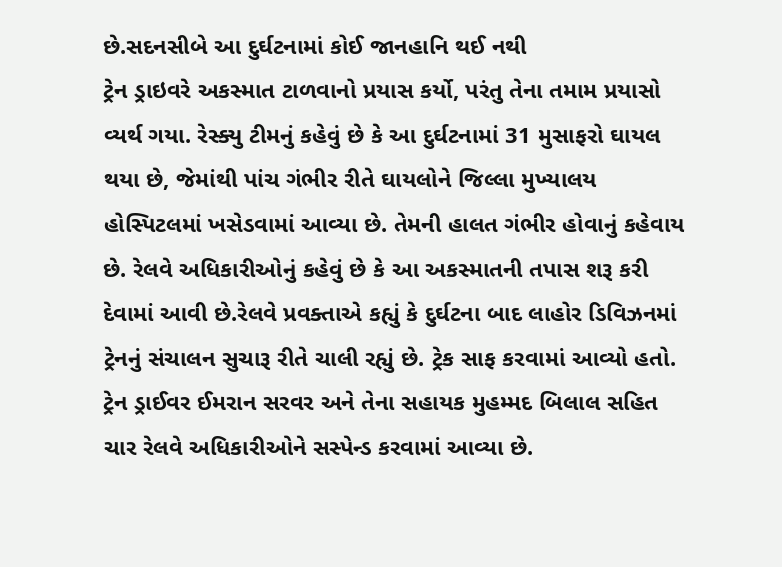છે.સદનસીબે આ દુર્ઘટનામાં કોઈ જાનહાનિ થઈ નથી
ટ્રેન ડ્રાઇવરે અકસ્માત ટાળવાનો પ્રયાસ કર્યો, પરંતુ તેના તમામ પ્રયાસો વ્યર્થ ગયા. રેસ્ક્યુ ટીમનું કહેવું છે કે આ દુર્ઘટનામાં 31 મુસાફરો ઘાયલ થયા છે, જેમાંથી પાંચ ગંભીર રીતે ઘાયલોને જિલ્લા મુખ્યાલય હોસ્પિટલમાં ખસેડવામાં આવ્યા છે. તેમની હાલત ગંભીર હોવાનું કહેવાય છે. રેલવે અધિકારીઓનું કહેવું છે કે આ અકસ્માતની તપાસ શરૂ કરી દેવામાં આવી છે.રેલવે પ્રવક્તાએ કહ્યું કે દુર્ઘટના બાદ લાહોર ડિવિઝનમાં ટ્રેનનું સંચાલન સુચારૂ રીતે ચાલી રહ્યું છે. ટ્રેક સાફ કરવામાં આવ્યો હતો. ટ્રેન ડ્રાઈવર ઈમરાન સરવર અને તેના સહાયક મુહમ્મદ બિલાલ સહિત ચાર રેલવે અધિકારીઓને સસ્પેન્ડ કરવામાં આવ્યા છે.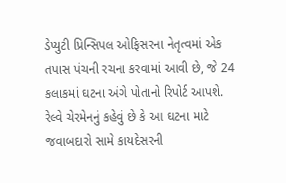ડેપ્યુટી પ્રિન્સિપલ ઓફિસરના નેતૃત્વમાં એક તપાસ પંચની રચના કરવામાં આવી છે, જે 24 કલાકમાં ઘટના અંગે પોતાનો રિપોર્ટ આપશે. રેલ્વે ચેરમેનનું કહેવું છે કે આ ઘટના માટે જવાબદારો સામે કાયદેસરની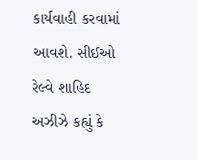કાર્યવાહી કરવામાં આવશે. સીઈઓ રેલ્વે શાહિદ અઝીઝે કહ્યું કે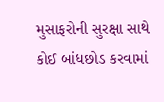મુસાફરોની સુરક્ષા સાથે કોઈ બાંધછોડ કરવામાં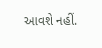આવશે નહીં.